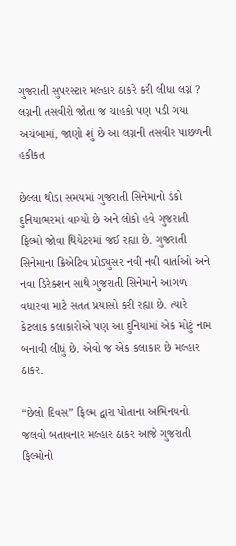ગુજરાતી સુપરસ્ટાર મલ્હાર ઠાકરે કરી લીધા લગ્ન ? લગ્નની તસવીરો જોતા જ ચાહકો પણ પડી ગયા અચંબામાં, જાણો શું છે આ લગ્નની તસવીર પાછળની હકીકત

છેલ્લા થોડા સમયમાં ગુજરાતી સિનેમાનો ડંકો દુનિયાભરમાં વાગ્યો છે અને લોકો હવે ગુજરાતી ફિલ્મો જોવા થિયેટરમાં જઈ રહ્યા છે. ગુજરાતી સિનેમાના ક્રિએટિવ પ્રોડ્યુસર નવી નવી વાર્તાઓ અને નવા ડિરેક્શન સાથે ગુજરાતી સિનેમાને આગળ વધારવા માટે સતત પ્રયાસો કરી રહ્યા છે. ત્યારે કેટલાક કલાકારોએ પણ આ દુનિયામાં એક મોટું નામ બનાવી લીધું છે. એવો જ એક કલાકાર છે મલ્હાર ઠાકર.

“છેલો દિવસ” ફિલ્મ દ્વારા પોતાના અભિનયનો જલવો બતાવનાર મલ્હાર ઠાકર આજે ગુજરાતી ફિલ્મોનો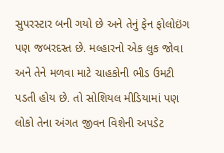સુપરસ્ટાર બની ગયો છે અને તેનું ફેન ફોલોઇંગ પણ જબરદસ્ત છે. મલ્હારનો એક લુક જોવા અને તેને મળવા માટે ચાહકોની ભીડ ઉમટી પડતી હોય છે. તો સોશિયલ મીડિયામાં પણ લોકો તેના અંગત જીવન વિશેની અપડેટ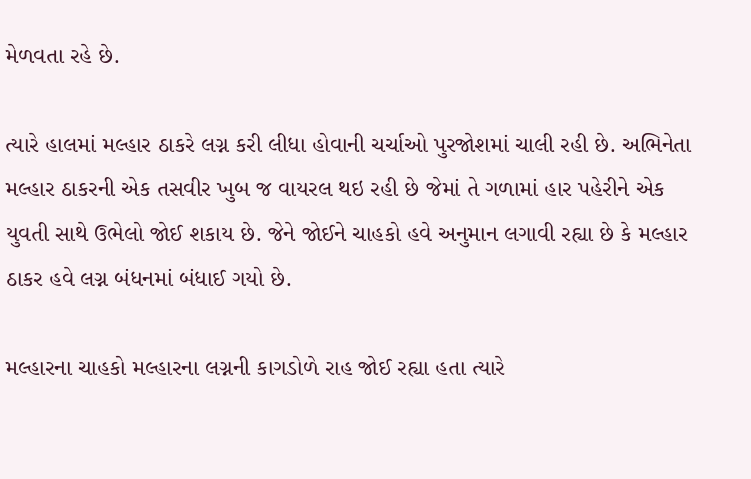મેળવતા રહે છે.

ત્યારે હાલમાં મલ્હાર ઠાકરે લગ્ન કરી લીધા હોવાની ચર્ચાઓ પુરજોશમાં ચાલી રહી છે. અભિનેતા મલ્હાર ઠાકરની એક તસવીર ખુબ જ વાયરલ થઇ રહી છે જેમાં તે ગળામાં હાર પહેરીને એક યુવતી સાથે ઉભેલો જોઈ શકાય છે. જેને જોઈને ચાહકો હવે અનુમાન લગાવી રહ્યા છે કે મલ્હાર ઠાકર હવે લગ્ન બંધનમાં બંધાઈ ગયો છે.

મલ્હારના ચાહકો મલ્હારના લગ્નની કાગડોળે રાહ જોઈ રહ્યા હતા ત્યારે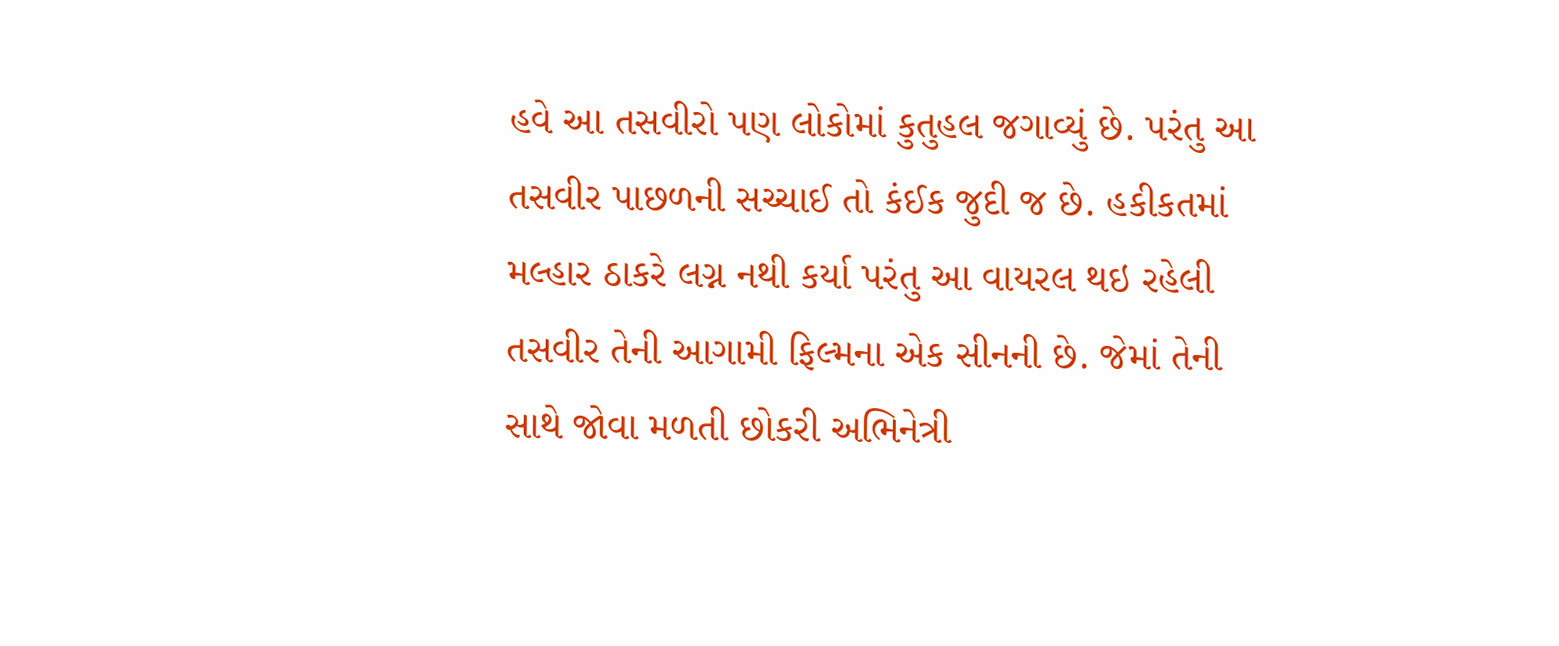હવે આ તસવીરો પણ લોકોમાં કુતુહલ જગાવ્યું છે. પરંતુ આ તસવીર પાછળની સચ્ચાઈ તો કંઈક જુદી જ છે. હકીકતમાં મલ્હાર ઠાકરે લગ્ન નથી કર્યા પરંતુ આ વાયરલ થઇ રહેલી તસવીર તેની આગામી ફિલ્મના એક સીનની છે. જેમાં તેની સાથે જોવા મળતી છોકરી અભિનેત્રી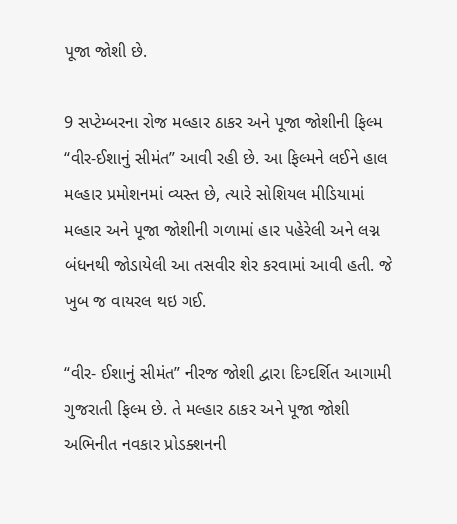પૂજા જોશી છે.

9 સપ્ટેમ્બરના રોજ મલ્હાર ઠાકર અને પૂજા જોશીની ફિલ્મ “વીર-ઈશાનું સીમંત” આવી રહી છે. આ ફિલ્મને લઈને હાલ મલ્હાર પ્રમોશનમાં વ્યસ્ત છે, ત્યારે સોશિયલ મીડિયામાં મલ્હાર અને પૂજા જોશીની ગળામાં હાર પહેરેલી અને લગ્ન બંધનથી જોડાયેલી આ તસવીર શેર કરવામાં આવી હતી. જે ખુબ જ વાયરલ થઇ ગઈ.

“વીર- ઈશાનું સીમંત” નીરજ જોશી દ્વારા દિગ્દર્શિત આગામી ગુજરાતી ફિલ્મ છે. તે મલ્હાર ઠાકર અને પૂજા જોશી અભિનીત નવકાર પ્રોડક્શનની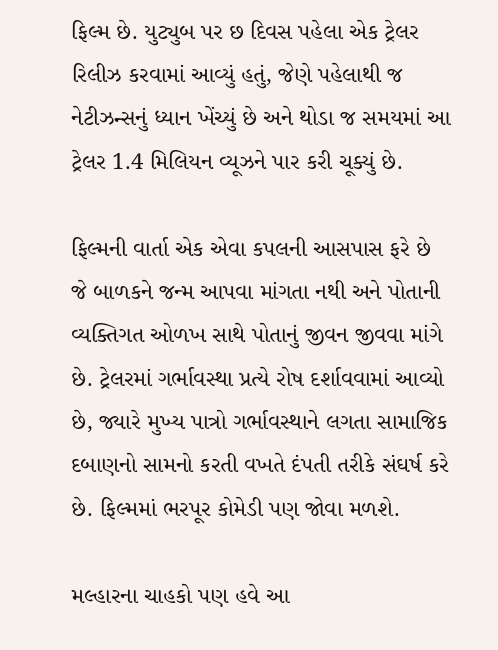ફિલ્મ છે. યુટ્યુબ પર છ દિવસ પહેલા એક ટ્રેલર રિલીઝ કરવામાં આવ્યું હતું, જેણે પહેલાથી જ નેટીઝન્સનું ધ્યાન ખેંચ્યું છે અને થોડા જ સમયમાં આ ટ્રેલર 1.4 મિલિયન વ્યૂઝને પાર કરી ચૂક્યું છે.

ફિલ્મની વાર્તા એક એવા કપલની આસપાસ ફરે છે જે બાળકને જન્મ આપવા માંગતા નથી અને પોતાની વ્યક્તિગત ઓળખ સાથે પોતાનું જીવન જીવવા માંગે છે. ટ્રેલરમાં ગર્ભાવસ્થા પ્રત્યે રોષ દર્શાવવામાં આવ્યો છે, જ્યારે મુખ્ય પાત્રો ગર્ભાવસ્થાને લગતા સામાજિક દબાણનો સામનો કરતી વખતે દંપતી તરીકે સંઘર્ષ કરે છે. ફિલ્મમાં ભરપૂર કોમેડી પણ જોવા મળશે.

મલ્હારના ચાહકો પણ હવે આ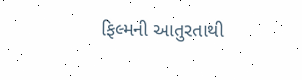ફિલ્મની આતુરતાથી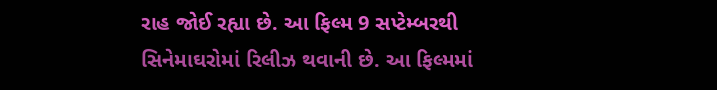રાહ જોઈ રહ્યા છે. આ ફિલ્મ 9 સપ્ટેમ્બરથી સિનેમાઘરોમાં રિલીઝ થવાની છે. આ ફિલ્મમાં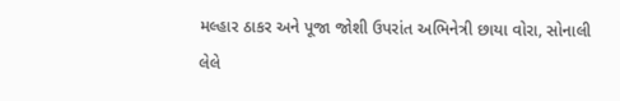મલ્હાર ઠાકર અને પૂજા જોશી ઉપરાંત અભિનેત્રી છાયા વોરા, સોનાલી લેલે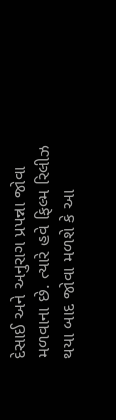દેસાઈ અને અનુરાગ પ્રપન્ના જોવા મળવાના છે. ત્યારે હવે ફિલ્મ રિલીઝ થયા બાદ જોવા મળશે કે આ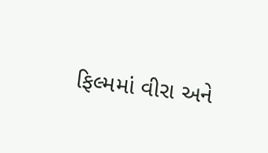ફિલ્મમાં વીરા અને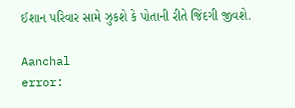ઈશાન પરિવાર સામે ઝુકશે કે પોતાની રીતે જિંદગી જીવશે.

Aanchal
error: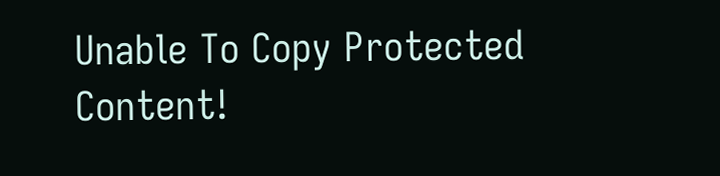Unable To Copy Protected Content!